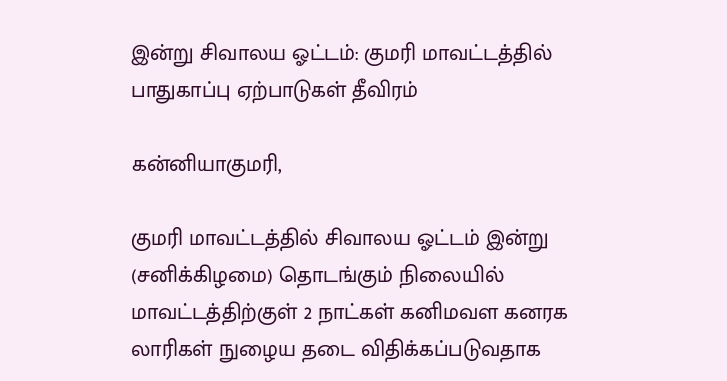இன்று சிவாலய ஓட்டம்: குமரி மாவட்டத்தில் பாதுகாப்பு ஏற்பாடுகள் தீவிரம்

கன்னியாகுமரி,

குமரி மாவட்டத்தில் சிவாலய ஓட்டம் இன்று (சனிக்கிழமை) தொடங்கும் நிலையில் மாவட்டத்திற்குள் 2 நாட்கள் கனிமவள கனரக லாரிகள் நுழைய தடை விதிக்கப்படுவதாக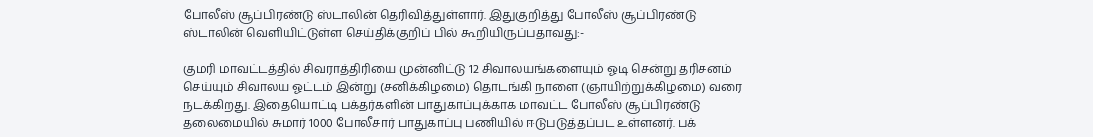போலீஸ் சூப்பிரண்டு ஸ்டாலின் தெரிவித்துள்ளார். இதுகுறித்து போலீஸ் சூப்பிரண்டு ஸ்டாலின் வெளியிட்டுள்ள செய்திக்குறிப் பில் கூறியிருப்பதாவது:-

குமரி மாவட்டத்தில் சிவராத்திரியை முன்னிட்டு 12 சிவாலயங்களையும் ஓடி சென்று தரிசனம் செய்யும் சிவாலய ஓட்டம் இன்று (சனிக்கிழமை) தொடங்கி நாளை (ஞாயிற்றுக்கிழமை) வரை நடக்கிறது. இதையொட்டி பக்தர்களின் பாதுகாப்புக்காக மாவட்ட போலீஸ் சூப்பிரண்டு தலைமையில் சுமார் 1000 போலீசார் பாதுகாப்பு பணியில் ஈடுபடுத்தப்பட உள்ளனர். பக்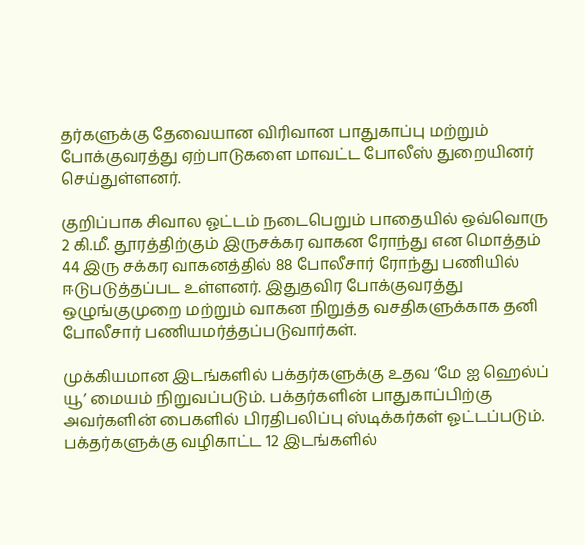தர்களுக்கு தேவையான விரிவான பாதுகாப்பு மற்றும் போக்குவரத்து ஏற்பாடுகளை மாவட்ட போலீஸ் துறையினர் செய்துள்ளனர்.

குறிப்பாக சிவால ஓட்டம் நடைபெறும் பாதையில் ஒவ்வொரு 2 கி.மீ. தூரத்திற்கும் இருசக்கர வாகன ரோந்து என மொத்தம் 44 இரு சக்கர வாகனத்தில் 88 போலீசார் ரோந்து பணியில் ஈடுபடுத்தப்பட உள்ளனர். இதுதவிர போக்குவரத்து ஒழுங்குமுறை மற்றும் வாகன நிறுத்த வசதிகளுக்காக தனி போலீசார் பணியமர்த்தப்படுவார்கள்.

முக்கியமான இடங்களில் பக்தர்களுக்கு உதவ ‘மே ஐ ஹெல்ப் யூ’ மையம் நிறுவப்படும். பக்தர்களின் பாதுகாப்பிற்கு அவர்களின் பைகளில் பிரதிபலிப்பு ஸ்டிக்கர்கள் ஓட்டப்படும். பக்தர்களுக்கு வழிகாட்ட 12 இடங்களில்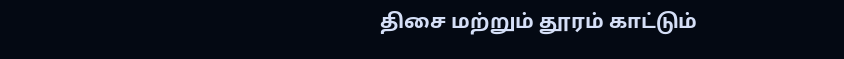திசை மற்றும் தூரம் காட்டும்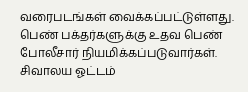வரைபடங்கள் வைக்கப்பட்டுள்ளது. பெண் பக்தர்களுக்கு உதவ பெண் போலீசார் நியமிக்கப்படுவார்கள். சிவாலய ஓட்டம்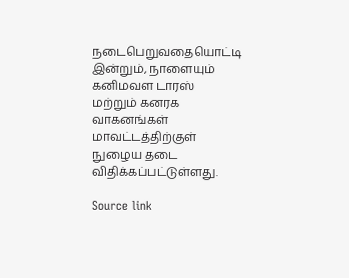நடைபெறுவதையொட்டி இன்றும், நாளையும் கனிமவள டாரஸ் மற்றும் கனரக வாகனங்கள் மாவட்டத்திற்குள் நுழைய தடை விதிக்கப்பட்டுள்ளது.

Source link